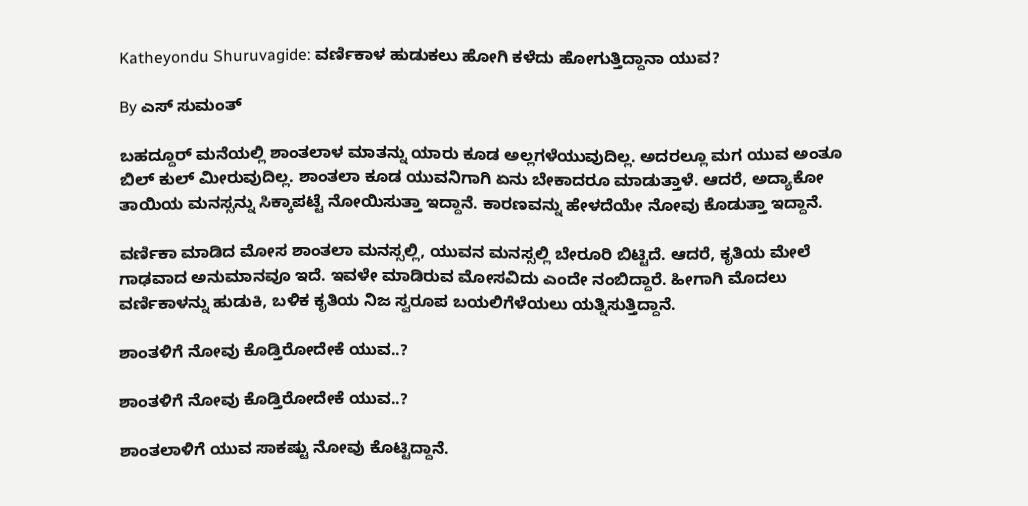Katheyondu Shuruvagide: ವರ್ಣಿಕಾಳ ಹುಡುಕಲು ಹೋಗಿ ಕಳೆದು ಹೋಗುತ್ತಿದ್ದಾನಾ ಯುವ?

By ಎಸ್ ಸುಮಂತ್

ಬಹದ್ದೂರ್ ಮನೆಯಲ್ಲಿ ಶಾಂತಲಾಳ ಮಾತನ್ನು ಯಾರು ಕೂಡ ಅಲ್ಲಗಳೆಯುವುದಿಲ್ಲ. ಅದರಲ್ಲೂ ಮಗ ಯುವ ಅಂತೂ ಬಿಲ್ ಕುಲ್ ಮೀರುವುದಿಲ್ಲ. ಶಾಂತಲಾ ಕೂಡ ಯುವನಿಗಾಗಿ ಏನು ಬೇಕಾದರೂ ಮಾಡುತ್ತಾಳೆ. ಆದರೆ, ಅದ್ಯಾಕೋ ತಾಯಿಯ ಮನಸ್ಸನ್ನು ಸಿಕ್ಕಾಪಟ್ಟೆ ನೋಯಿಸುತ್ತಾ ಇದ್ದಾನೆ. ಕಾರಣವನ್ನು ಹೇಳದೆಯೇ ನೋವು ಕೊಡುತ್ತಾ ಇದ್ದಾನೆ.

ವರ್ಣಿಕಾ ಮಾಡಿದ ಮೋಸ ಶಾಂತಲಾ ಮನಸ್ಸಲ್ಲಿ, ಯುವನ ಮನಸ್ಸಲ್ಲಿ ಬೇರೂರಿ ಬಿಟ್ಟಿದೆ. ಆದರೆ, ಕೃತಿಯ ಮೇಲೆ ಗಾಢವಾದ ಅನುಮಾನವೂ ಇದೆ. ಇವಳೇ ಮಾಡಿರುವ ಮೋಸವಿದು ಎಂದೇ ನಂಬಿದ್ದಾರೆ. ಹೀಗಾಗಿ ಮೊದಲು ವರ್ಣಿಕಾಳನ್ನು ಹುಡುಕಿ, ಬಳಿಕ ಕೃತಿಯ ನಿಜ ಸ್ವರೂಪ ಬಯಲಿಗೆಳೆಯಲು ಯತ್ನಿಸುತ್ತಿದ್ದಾನೆ.

ಶಾಂತಳಿಗೆ ನೋವು ಕೊಡ್ತಿರೋದೇಕೆ ಯುವ..?

ಶಾಂತಳಿಗೆ ನೋವು ಕೊಡ್ತಿರೋದೇಕೆ ಯುವ..?

ಶಾಂತಲಾಳಿಗೆ ಯುವ ಸಾಕಷ್ಟು ನೋವು ಕೊಟ್ಟಿದ್ದಾನೆ.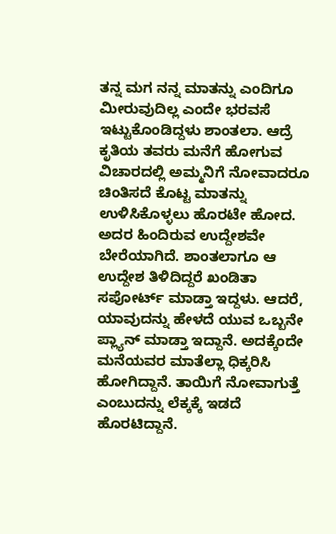ತನ್ನ ಮಗ ನನ್ನ ಮಾತನ್ನು ಎಂದಿಗೂ ಮೀರುವುದಿಲ್ಲ ಎಂದೇ ಭರವಸೆ ಇಟ್ಟುಕೊಂಡಿದ್ದಳು ಶಾಂತಲಾ. ಆದ್ರೆ ಕೃತಿಯ ತವರು ಮನೆಗೆ ಹೋಗುವ ವಿಚಾರದಲ್ಲಿ ಅಮ್ಮನಿಗೆ ನೋವಾದರೂ ಚಿಂತಿಸದೆ ಕೊಟ್ಟ ಮಾತನ್ನು ಉಳಿಸಿಕೊಳ್ಳಲು ಹೊರಟೇ ಹೋದ. ಅದರ ಹಿಂದಿರುವ ಉದ್ದೇಶವೇ ಬೇರೆಯಾಗಿದೆ. ಶಾಂತಲಾಗೂ ಆ ಉದ್ದೇಶ ತಿಳಿದಿದ್ದರೆ ಖಂಡಿತಾ ಸಪೋರ್ಟ್ ಮಾಡ್ತಾ ಇದ್ದಳು. ಆದರೆ, ಯಾವುದನ್ನು ಹೇಳದೆ ಯುವ ಒಬ್ಬನೇ ಪ್ಲ್ಯಾನ್ ಮಾಡ್ತಾ ಇದ್ದಾನೆ. ಅದಕ್ಕೆಂದೇ ಮನೆಯವರ ಮಾತೆಲ್ಲಾ ಧಿಕ್ಕರಿಸಿ ಹೋಗಿದ್ದಾನೆ. ತಾಯಿಗೆ ನೋವಾಗುತ್ತೆ ಎಂಬುದನ್ನು ಲೆಕ್ಕಕ್ಕೆ ಇಡದೆ ಹೊರಟಿದ್ದಾನೆ.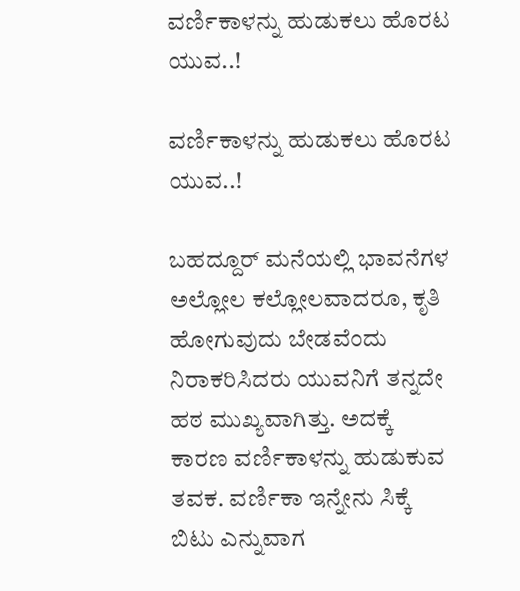ವರ್ಣಿಕಾಳನ್ನು ಹುಡುಕಲು ಹೊರಟ ಯುವ..!

ವರ್ಣಿಕಾಳನ್ನು ಹುಡುಕಲು ಹೊರಟ ಯುವ..!

ಬಹದ್ದೂರ್ ಮನೆಯಲ್ಲಿ ಭಾವನೆಗಳ ಅಲ್ಲೋಲ ಕಲ್ಲೋಲವಾದರೂ, ಕೃತಿ ಹೋಗುವುದು ಬೇಡವೆಂದು ನಿರಾಕರಿಸಿದರು ಯುವನಿಗೆ ತನ್ನದೇ ಹಠ ಮುಖ್ಯವಾಗಿತ್ತು. ಅದಕ್ಕೆ ಕಾರಣ ವರ್ಣಿಕಾಳನ್ನು ಹುಡುಕುವ ತವಕ. ವರ್ಣಿಕಾ ಇನ್ನೇನು ಸಿಕ್ಕೆ ಬಿಟು ಎನ್ನುವಾಗ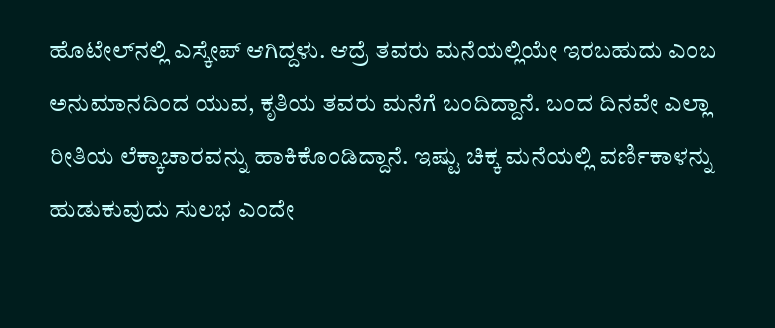ಹೊಟೇಲ್‌ನಲ್ಲಿ ಎಸ್ಕೇಪ್ ಆಗಿದ್ದಳು. ಆದ್ರೆ ತವರು ಮನೆಯಲ್ಲಿಯೇ ಇರಬಹುದು ಎಂಬ ಅನುಮಾನದಿಂದ ಯುವ, ಕೃತಿಯ ತವರು ಮನೆಗೆ ಬಂದಿದ್ದಾನೆ. ಬಂದ ದಿನವೇ ಎಲ್ಲಾ ರೀತಿಯ ಲೆಕ್ಕಾಚಾರವನ್ನು ಹಾಕಿಕೊಂಡಿದ್ದಾನೆ. ಇಷ್ಟು ಚಿಕ್ಕ ಮನೆಯಲ್ಲಿ ವರ್ಣಿಕಾಳನ್ನು ಹುಡುಕುವುದು ಸುಲಭ ಎಂದೇ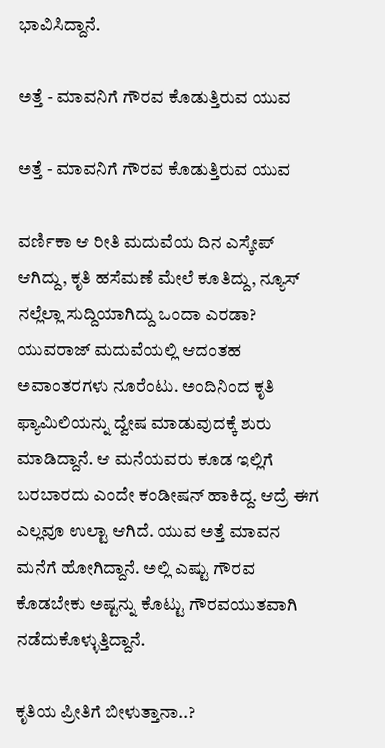ಭಾವಿಸಿದ್ದಾನೆ.

ಅತ್ತೆ - ಮಾವನಿಗೆ ಗೌರವ ಕೊಡುತ್ತಿರುವ ಯುವ

ಅತ್ತೆ - ಮಾವನಿಗೆ ಗೌರವ ಕೊಡುತ್ತಿರುವ ಯುವ

ವರ್ಣಿಕಾ ಆ ರೀತಿ ಮದುವೆಯ ದಿನ ಎಸ್ಕೇಪ್ ಆಗಿದ್ದು, ಕೃತಿ ಹಸೆ‌ಮಣೆ ಮೇಲೆ ಕೂತಿದ್ದು, ನ್ಯೂಸ್ ನಲ್ಲೆಲ್ಲಾ ಸುದ್ದಿಯಾಗಿದ್ದು ಒಂದಾ ಎರಡಾ? ಯುವರಾಜ್ ಮದುವೆಯಲ್ಲಿ ಆದಂತಹ ಅವಾಂತರಗಳು ನೂರೆಂಟು. ಅಂದಿನಿಂದ ಕೃತಿ ಫ್ಯಾಮಿಲಿಯನ್ನು ದ್ವೇಷ ಮಾಡುವುದಕ್ಕೆ ಶುರು ಮಾಡಿದ್ದಾನೆ. ಆ ಮನೆಯವರು ಕೂಡ ಇಲ್ಲಿಗೆ ಬರಬಾರದು ಎಂದೇ ಕಂಡೀಷನ್ ಹಾಕಿದ್ದ. ಆದ್ರೆ ಈಗ ಎಲ್ಲವೂ ಉಲ್ಟಾ ಆಗಿದೆ. ಯುವ ಅತ್ತೆ ಮಾವನ ಮನೆಗೆ ಹೋಗಿದ್ದಾನೆ. ಅಲ್ಲಿ ಎಷ್ಟು ಗೌರವ ಕೊಡಬೇಕು ಅಷ್ಟನ್ನು ಕೊಟ್ಟು ಗೌರವಯುತವಾಗಿ ನಡೆದುಕೊಳ್ಳುತ್ತಿದ್ದಾನೆ.

ಕೃತಿಯ ಪ್ರೀತಿಗೆ ಬೀಳುತ್ತಾನಾ..?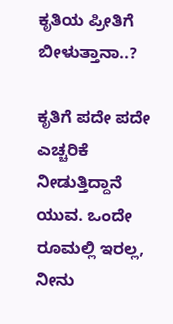ಕೃತಿಯ ಪ್ರೀತಿಗೆ ಬೀಳುತ್ತಾನಾ..?

ಕೃತಿಗೆ ಪದೇ ಪದೇ ಎಚ್ಚರಿಕೆ ನೀಡುತ್ತಿದ್ದಾನೆ ಯುವ. ಒಂದೇ ರೂಮಲ್ಲಿ ಇರಲ್ಲ, ನೀನು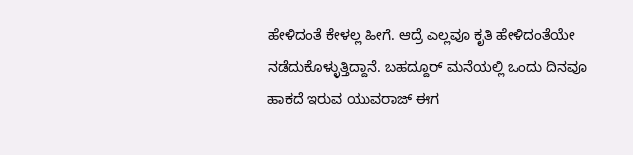ಹೇಳಿದಂತೆ ಕೇಳಲ್ಲ ಹೀಗೆ. ಆದ್ರೆ ಎಲ್ಲವೂ ಕೃತಿ ಹೇಳಿದಂತೆಯೇ ನಡೆದುಕೊಳ್ಳುತ್ತಿದ್ದಾನೆ. ಬಹದ್ದೂರ್ ಮನೆಯಲ್ಲಿ ಒಂದು ದಿನವೂ ಹಾಕದೆ ಇರುವ ಯುವರಾಜ್ ಈಗ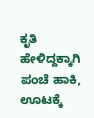ಕೃತಿ ಹೇಳಿದ್ದಕ್ಕಾಗಿ ಪಂಚೆ ಹಾಕಿ, ಊಟಕ್ಕೆ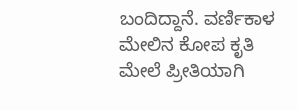ಬಂದಿದ್ದಾನೆ. ವರ್ಣಿಕಾಳ ಮೇಲಿನ ಕೋಪ ಕೃತಿ ಮೇಲೆ ಪ್ರೀತಿಯಾಗಿ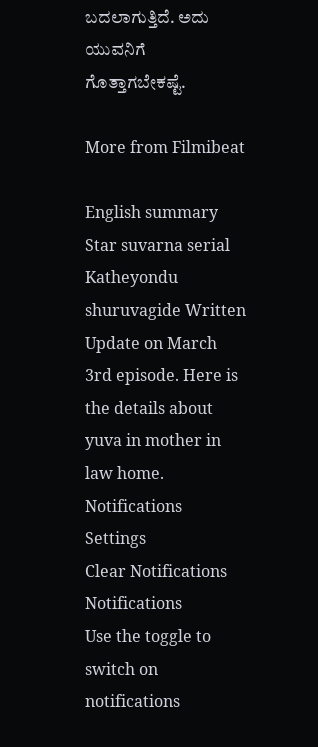ಬದಲಾಗುತ್ತಿದೆ. ಅದು ಯುವನಿಗೆ ಗೊತ್ತಾಗಬೇಕಷ್ಟೆ.

More from Filmibeat

English summary
Star suvarna serial Katheyondu shuruvagide Written Update on March 3rd episode. Here is the details about yuva in mother in law home.
Notifications
Settings
Clear Notifications
Notifications
Use the toggle to switch on notifications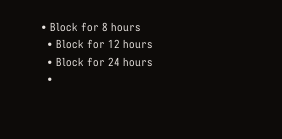• Block for 8 hours
  • Block for 12 hours
  • Block for 24 hours
  •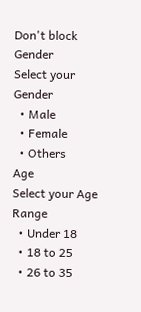Don't block
Gender
Select your Gender
  • Male
  • Female
  • Others
Age
Select your Age Range
  • Under 18
  • 18 to 25
  • 26 to 35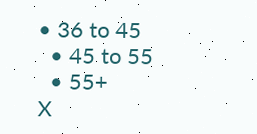• 36 to 45
  • 45 to 55
  • 55+
X